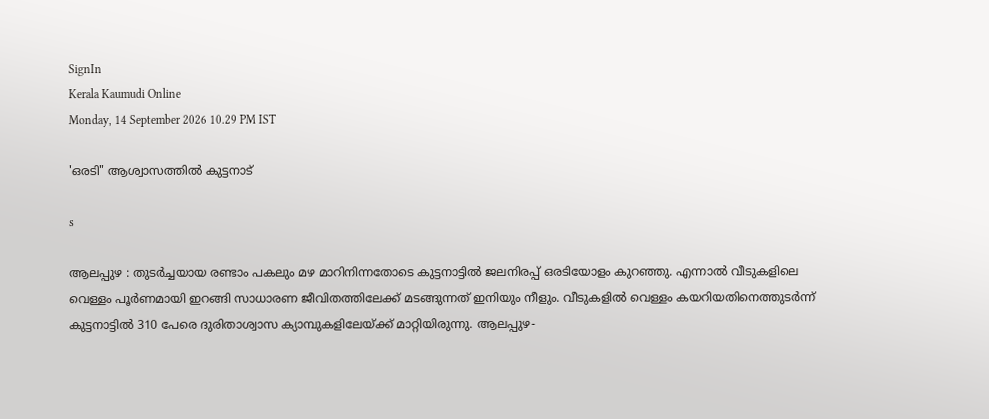SignIn
Kerala Kaumudi Online
Monday, 14 September 2026 10.29 PM IST

'ഒരടി" ആശ്വാസത്തിൽ കുട്ടനാട്

s

ആലപ്പുഴ : തുടർച്ചയായ രണ്ടാം പകലും മഴ മാറിനിന്നതോടെ കുട്ടനാട്ടിൽ ജലനിരപ്പ് ഒരടിയോളം കുറഞ്ഞു. എന്നാൽ വീടുകളിലെ വെള്ളം പൂർണമായി ഇറങ്ങി സാധാരണ ജീവിതത്തിലേക്ക് മടങ്ങുന്നത് ഇനിയും നീളും. വീടുകളിൽ വെള്ളം കയറിയതിനെത്തുടർന്ന് കുട്ടനാട്ടിൽ 310 പേരെ ദുരിതാശ്വാസ ക്യാമ്പുകളിലേയ്ക്ക് മാറ്റിയിരുന്നു. ആലപ്പുഴ-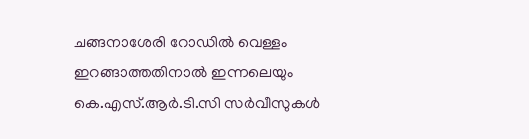ചങ്ങനാശേരി റോഡിൽ വെള്ളം ഇറങ്ങാത്തതിനാൽ ഇന്നലെയും കെ.എസ്.ആർ.ടി.സി സർവീസുകൾ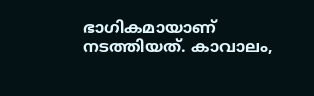ഭാഗികമായാണ് നടത്തിയത്. കാവാലം,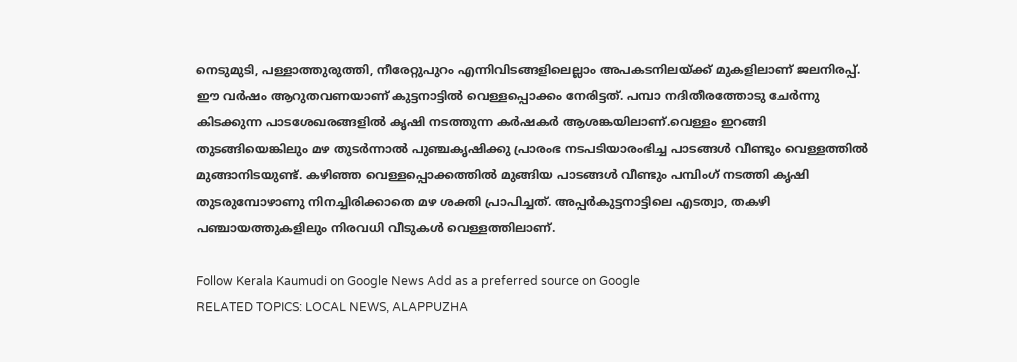നെടുമുടി, പള്ളാത്തുരുത്തി, നീരേറ്റുപുറം എന്നിവിടങ്ങളിലെല്ലാം അപകടനിലയ്ക്ക് മുകളിലാണ് ജലനിരപ്പ്. ഈ വർഷം ആറുതവണയാണ് കുട്ടനാട്ടിൽ വെള്ളപ്പൊക്കം നേരിട്ടത്. പമ്പാ നദിതീരത്തോടു ചേർന്നു കിടക്കുന്ന പാടശേഖരങ്ങളിൽ കൃഷി നടത്തുന്ന കർഷകർ ആശങ്കയിലാണ്.വെള്ളം ഇറങ്ങി തുടങ്ങിയെങ്കിലും മഴ തുടർന്നാൽ പുഞ്ചകൃഷിക്കു പ്രാരംഭ നടപടിയാരംഭിച്ച പാടങ്ങൾ വീണ്ടും വെള്ളത്തിൽ മുങ്ങാനിടയുണ്ട്. കഴിഞ്ഞ വെള്ളപ്പൊക്കത്തിൽ മുങ്ങിയ പാടങ്ങൾ വീണ്ടും പമ്പിംഗ് നടത്തി കൃഷി തുടരുമ്പോഴാണു നിനച്ചിരിക്കാതെ മഴ ശക്തി പ്രാപിച്ചത്. അപ്പർകുട്ടനാട്ടിലെ എടത്വാ, തകഴി പഞ്ചായത്തുകളിലും നിരവധി വീടുകൾ വെള്ളത്തിലാണ്.

Follow Kerala Kaumudi on Google News Add as a preferred source on Google
RELATED TOPICS: LOCAL NEWS, ALAPPUZHA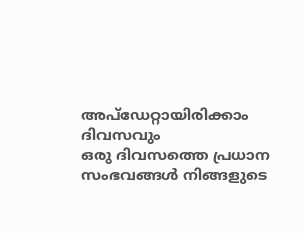അപ്ഡേറ്റായിരിക്കാം ദിവസവും
ഒരു ദിവസത്തെ പ്രധാന സംഭവങ്ങൾ നിങ്ങളുടെ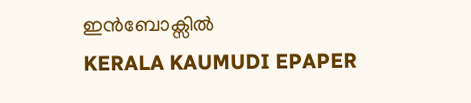ഇൻബോക്സിൽ
KERALA KAUMUDI EPAPER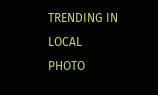TRENDING IN LOCAL
PHOTO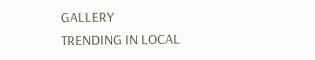GALLERY
TRENDING IN LOCAL